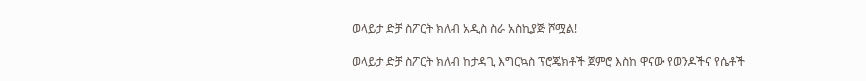ወላይታ ድቻ ስፖርት ክለብ አዲስ ስራ አስኪያጅ ሾሟል!

ወላይታ ድቻ ስፖርት ክለብ ከታዳጊ እግርኳስ ፕሮጄክቶች ጀምሮ እስከ ዋናው የወንዶችና የሴቶች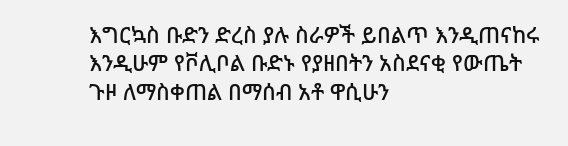እግርኳስ ቡድን ድረስ ያሉ ስራዎች ይበልጥ እንዲጠናከሩ እንዲሁም የቮሊቦል ቡድኑ የያዘበትን አስደናቂ የውጤት ጉዞ ለማስቀጠል በማሰብ አቶ ዋሲሁን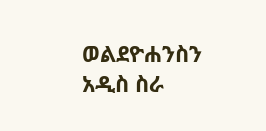ወልደዮሐንስን አዲስ ስራ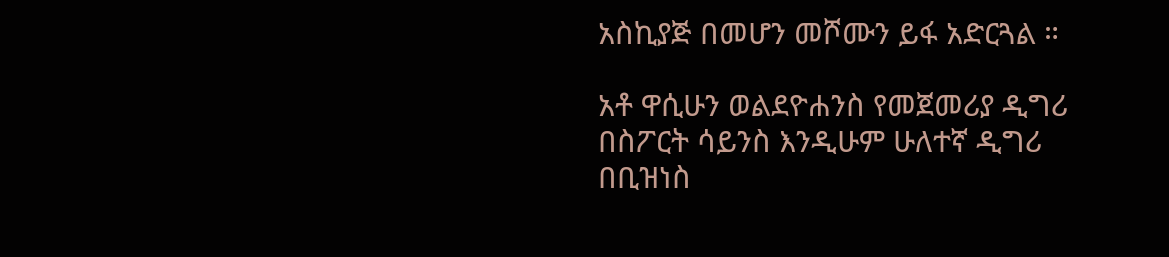አስኪያጅ በመሆን መሾሙን ይፋ አድርጓል ።

አቶ ዋሲሁን ወልደዮሐንስ የመጀመሪያ ዲግሪ በስፖርት ሳይንስ እንዲሁም ሁለተኛ ዲግሪ በቢዝነስ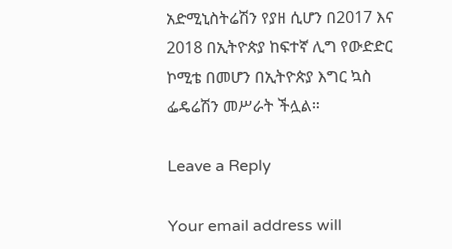አድሚኒስትሬሽን የያዘ ሲሆን በ2017 እና 2018 በኢትዮጵያ ከፍተኛ ሊግ የውድድር ኮሚቴ በመሆን በኢትዮጵያ እግር ኳስ ፌዴሬሽን መሥራት ችሏል።

Leave a Reply

Your email address will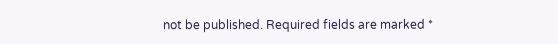not be published. Required fields are marked *